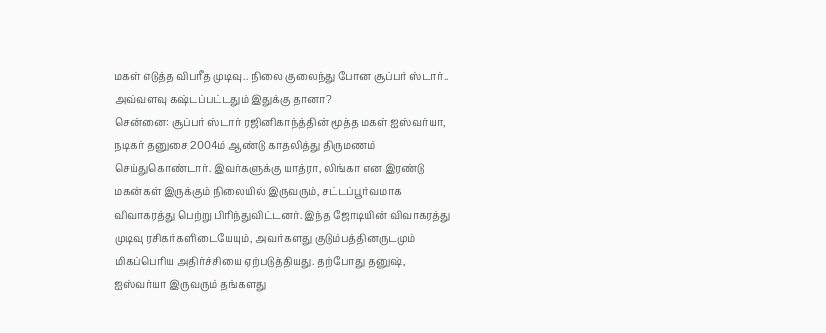மகள் எடுத்த விபரீத முடிவு.. நிலை குலைந்து போன சூப்பர் ஸ்டார்.. அவ்வளவு கஷ்டப்பட்டதும் இதுக்கு தானா?
சென்னை: சூப்பர் ஸ்டார் ரஜினிகாந்த்தின் மூத்த மகள் ஐஸ்வர்யா, நடிகர் தனுசை 2004ம் ஆண்டு காதலித்து திருமணம் செய்துகொண்டார். இவர்களுக்கு யாத்ரா, லிங்கா என இரண்டு மகன்கள் இருக்கும் நிலையில் இருவரும், சட்டப்பூர்வமாக விவாகரத்து பெற்று பிரிந்துவிட்டனர். இந்த ஜோடியின் விவாகரத்து முடிவு ரசிகர்களிடையேயும், அவர்களது குடும்பத்தினருடமும் மிகப்பெரிய அதிர்ச்சியை ஏற்படுத்தியது. தற்போது தனுஷ், ஐஸ்வர்யா இருவரும் தங்களது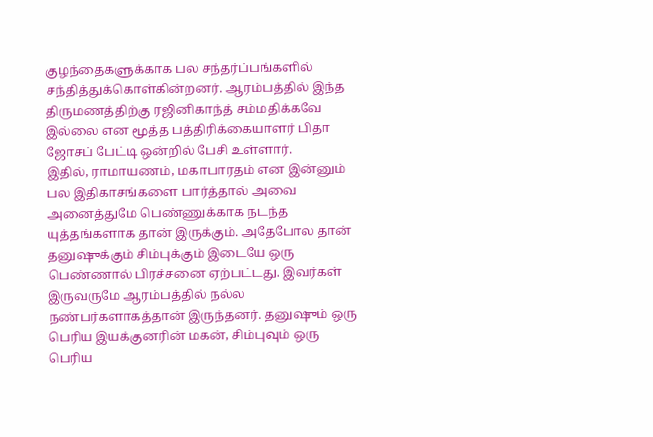குழந்தைகளுக்காக பல சந்தர்ப்பங்களில் சந்தித்துக்கொள்கின்றனர். ஆரம்பத்தில் இந்த திருமணத்திற்கு ரஜினிகாந்த் சம்மதிக்கவே இல்லை என மூத்த பத்திரிக்கையாளர் பிதா ஜோசப் பேட்டி ஒன்றில் பேசி உள்ளார்.
இதில், ராமாயணம், மகாபாரதம் என இன்னும் பல இதிகாசங்களை பார்த்தால் அவை அனைத்துமே பெண்ணுக்காக நடந்த யுத்தங்களாக தான் இருக்கும். அதேபோல தான் தனுஷுக்கும் சிம்புக்கும் இடையே ஒரு பெண்ணால் பிரச்சனை ஏற்பட்டது. இவர்கள் இருவருமே ஆரம்பத்தில் நல்ல நண்பர்களாகத்தான் இருந்தனர். தனுஷும் ஒரு பெரிய இயக்குனரின் மகன், சிம்புவும் ஒரு பெரிய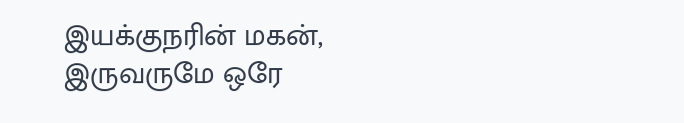இயக்குநரின் மகன், இருவருமே ஒரே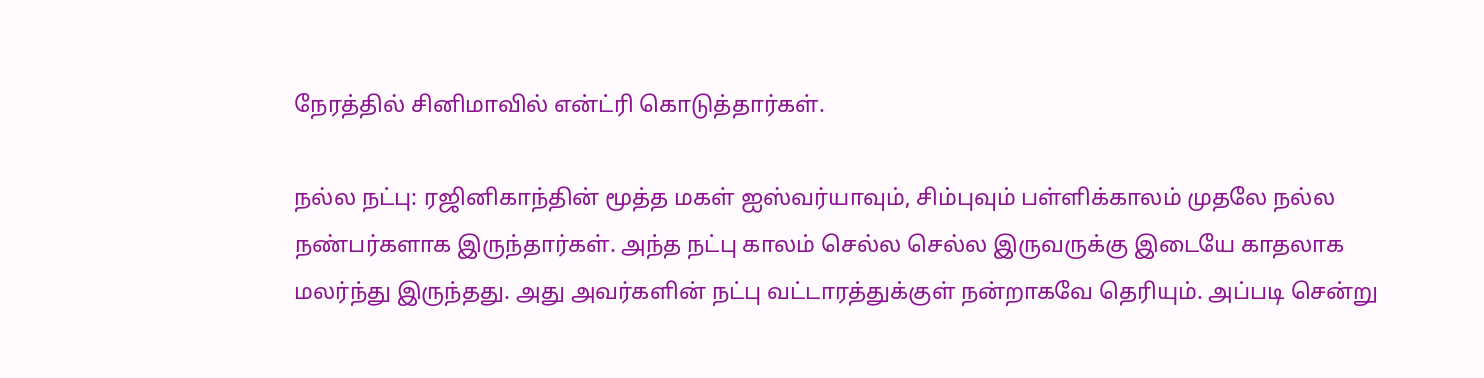நேரத்தில் சினிமாவில் என்ட்ரி கொடுத்தார்கள்.

நல்ல நட்பு: ரஜினிகாந்தின் மூத்த மகள் ஐஸ்வர்யாவும், சிம்புவும் பள்ளிக்காலம் முதலே நல்ல நண்பர்களாக இருந்தார்கள். அந்த நட்பு காலம் செல்ல செல்ல இருவருக்கு இடையே காதலாக மலர்ந்து இருந்தது. அது அவர்களின் நட்பு வட்டாரத்துக்குள் நன்றாகவே தெரியும். அப்படி சென்று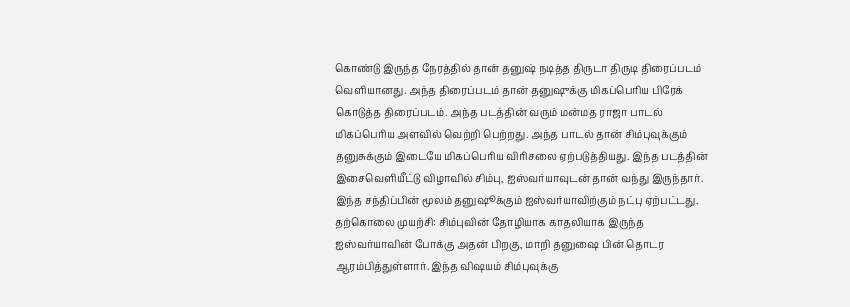கொண்டு இருந்த நேரத்தில் தான் தனுஷ் நடித்த திருடா திருடி திரைப்படம் வெளியானது. அந்த திரைப்படம் தான் தனுஷுக்கு மிகப்பெரிய பிரேக் கொடுத்த திரைப்படம். அந்த படத்தின் வரும் மன்மத ராஜா பாடல் மிகப்பெரிய அளவில் வெற்றி பெற்றது. அந்த பாடல் தான் சிம்புவுக்கும் தனுசுக்கும் இடையே மிகப்பெரிய விரிசலை ஏற்படுத்தியது. இந்த படத்தின் இசைவெளியீட்டு விழாவில் சிம்பு, ஐஸ்வர்யாவுடன் தான் வந்து இருந்தார். இந்த சந்திப்பின் மூலம் தனுஷூக்கும் ஐஸ்வர்யாவிற்கும் நட்பு ஏற்பட்டது.
தற்கொலை முயற்சி: சிம்புவின் தோழியாக காதலியாக இருந்த ஐஸ்வர்யாவின் போக்கு அதன் பிறகு, மாறி தனுஷை பின் தொடர ஆரம்பித்துள்ளார். இந்த விஷயம் சிம்புவுக்கு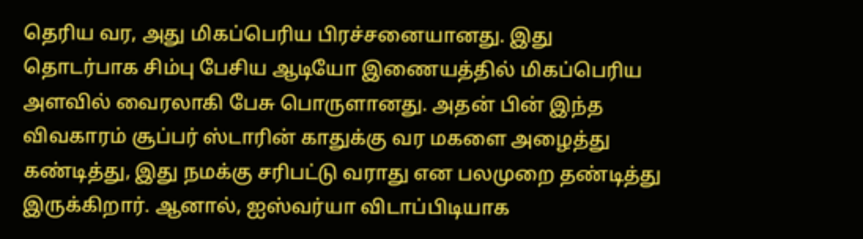தெரிய வர, அது மிகப்பெரிய பிரச்சனையானது. இது தொடர்பாக சிம்பு பேசிய ஆடியோ இணையத்தில் மிகப்பெரிய அளவில் வைரலாகி பேசு பொருளானது. அதன் பின் இந்த விவகாரம் சூப்பர் ஸ்டாரின் காதுக்கு வர மகளை அழைத்து கண்டித்து, இது நமக்கு சரிபட்டு வராது என பலமுறை தண்டித்து இருக்கிறார். ஆனால், ஐஸ்வர்யா விடாப்பிடியாக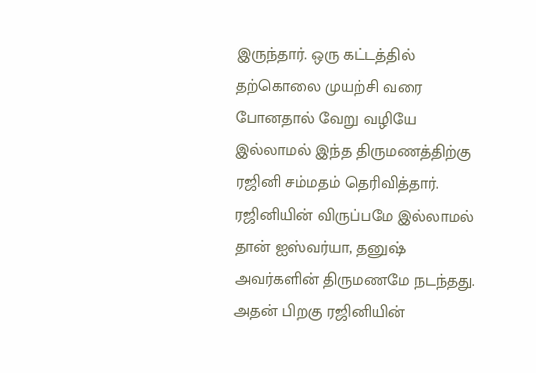இருந்தார். ஒரு கட்டத்தில் தற்கொலை முயற்சி வரை போனதால் வேறு வழியே இல்லாமல் இந்த திருமணத்திற்கு ரஜினி சம்மதம் தெரிவித்தார். ரஜினியின் விருப்பமே இல்லாமல் தான் ஐஸ்வர்யா, தனுஷ் அவர்களின் திருமணமே நடந்தது. அதன் பிறகு ரஜினியின்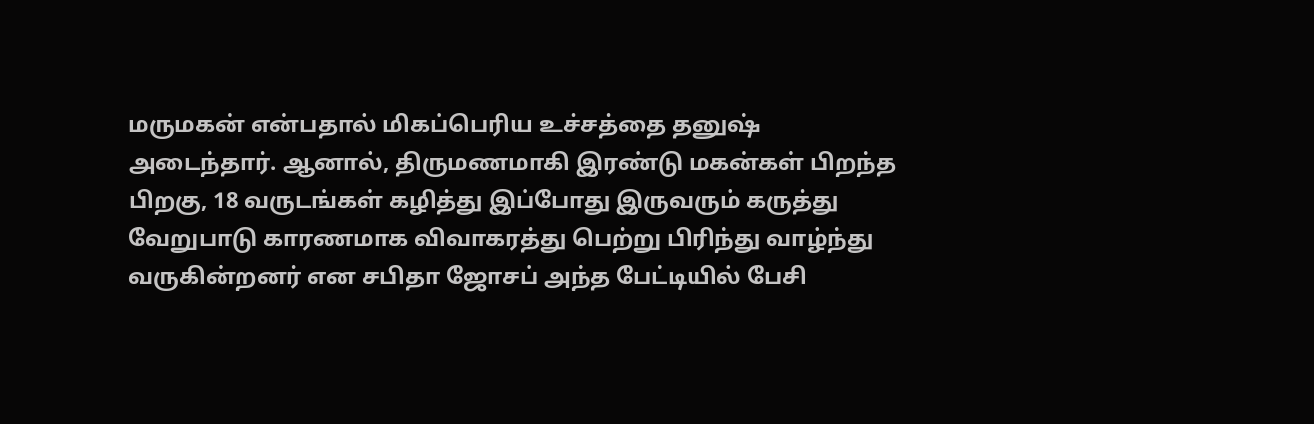மருமகன் என்பதால் மிகப்பெரிய உச்சத்தை தனுஷ் அடைந்தார். ஆனால், திருமணமாகி இரண்டு மகன்கள் பிறந்த பிறகு, 18 வருடங்கள் கழித்து இப்போது இருவரும் கருத்து வேறுபாடு காரணமாக விவாகரத்து பெற்று பிரிந்து வாழ்ந்து வருகின்றனர் என சபிதா ஜோசப் அந்த பேட்டியில் பேசி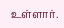உள்ளார்.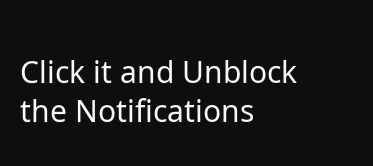Click it and Unblock the Notifications